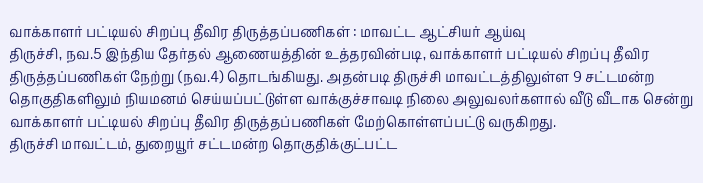வாக்காளர் பட்டியல் சிறப்பு தீவிர திருத்தப்பணிகள் : மாவட்ட ஆட்சியர் ஆய்வு
திருச்சி, நவ.5 இந்திய தேர்தல் ஆணையத்தின் உத்தரவின்படி, வாக்காளர் பட்டியல் சிறப்பு தீவிர திருத்தப்பணிகள் நேற்று (நவ.4) தொடங்கியது. அதன்படி திருச்சி மாவட்டத்திலுள்ள 9 சட்டமன்ற தொகுதிகளிலும் நியமனம் செய்யப்பட்டுள்ள வாக்குச்சாவடி நிலை அலுவலர்களால் வீடு வீடாக சென்று வாக்காளர் பட்டியல் சிறப்பு தீவிர திருத்தப்பணிகள் மேற்கொள்ளப்பட்டு வருகிறது.
திருச்சி மாவட்டம், துறையூர் சட்டமன்ற தொகுதிக்குட்பட்ட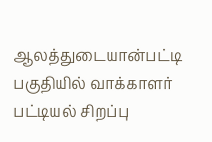ஆலத்துடையான்பட்டி பகுதியில் வாக்காளர் பட்டியல் சிறப்பு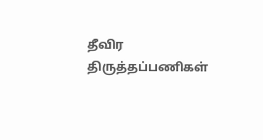தீவிர திருத்தப்பணிகள்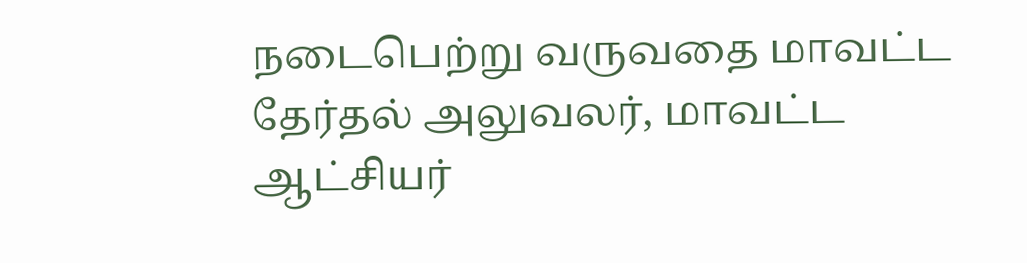நடைபெற்று வருவதை மாவட்ட தேர்தல் அலுவலர், மாவட்ட ஆட்சியர்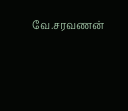வே.சரவணன்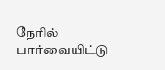நேரில் பார்வையிட்டு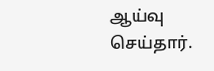ஆய்வு செய்தார்.